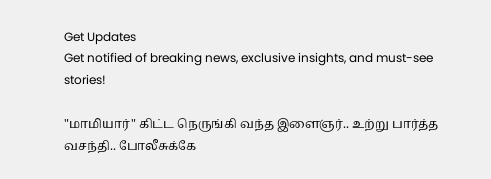Get Updates
Get notified of breaking news, exclusive insights, and must-see stories!

"மாமியார்" கிட்ட நெருங்கி வந்த இளைஞர்.. உற்று பார்த்த வசந்தி.. போலீசுக்கே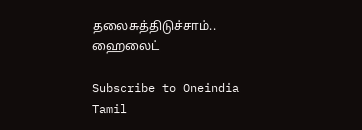தலைசுத்திடுச்சாம்.. ஹைலைட்

Subscribe to Oneindia Tamil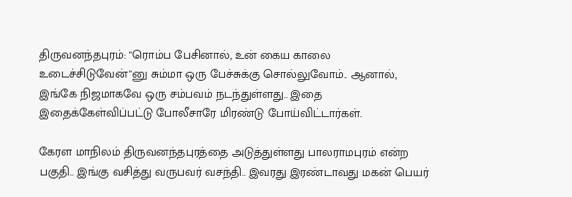திருவனந்தபுரம்: "ரொம்ப பேசினால், உன் கைய காலை உடைச்சிடுவேன்"னு சும்மா ஒரு பேச்சுக்கு சொல்லுவோம்.. ஆனால், இங்கே நிஜமாகவே ஒரு சம்பவம் நடந்துள்ளது.. இதை இதைக்கேள்விப்பட்டு போலீசாரே மிரண்டு போய்விட்டார்கள்.

கேரள மாநிலம் திருவனந்தபுரத்தை அடுத்துள்ளது பாலராமபுரம் என்ற பகுதி.. இங்கு வசித்து வருபவர் வசந்தி.. இவரது இரண்டாவது மகன் பெயர்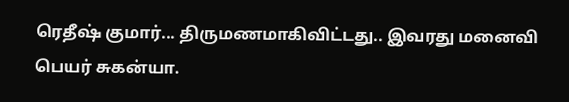ரெதீஷ் குமார்... திருமணமாகிவிட்டது.. இவரது மனைவி பெயர் சுகன்யா.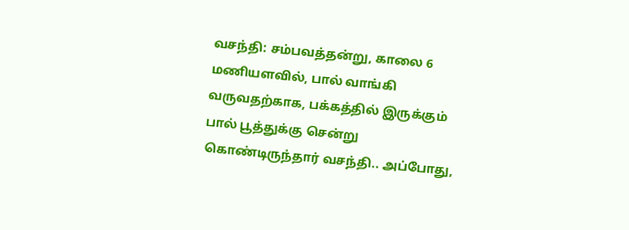வசந்தி: சம்பவத்தன்று, காலை 6 மணியளவில், பால் வாங்கி வருவதற்காக, பக்கத்தில் இருக்கும் பால் பூத்துக்கு சென்று கொண்டிருந்தார் வசந்தி.. அப்போது,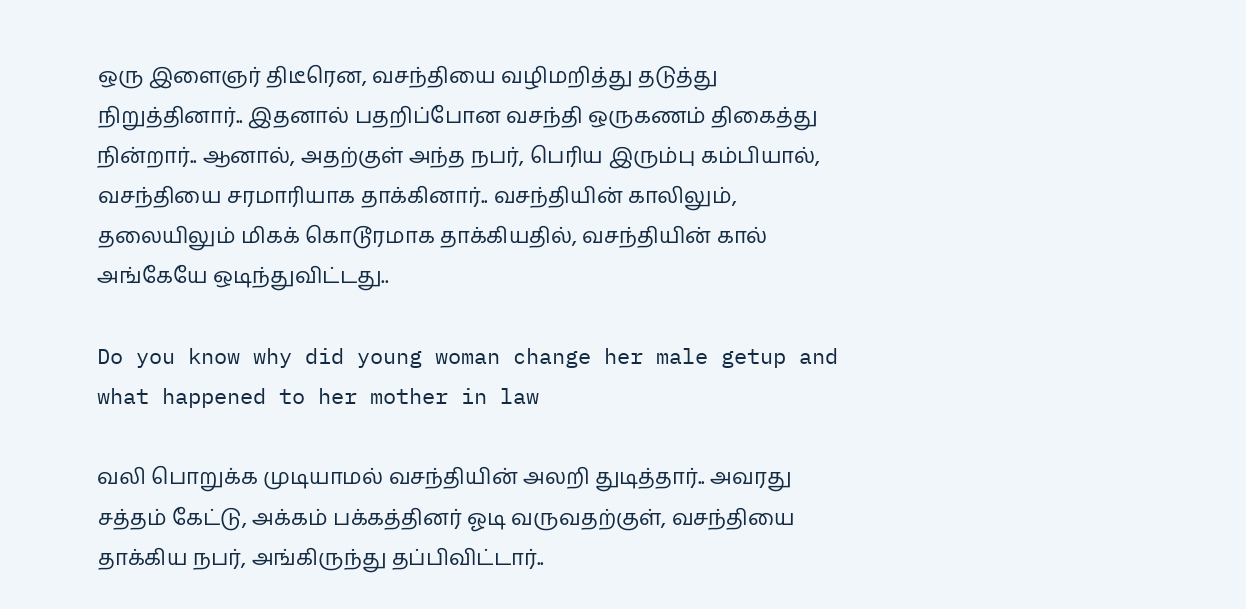ஒரு இளைஞர் திடீரென, வசந்தியை வழிமறித்து தடுத்து நிறுத்தினார்.. இதனால் பதறிப்போன வசந்தி ஒருகணம் திகைத்து நின்றார்.. ஆனால், அதற்குள் அந்த நபர், பெரிய இரும்பு கம்பியால், வசந்தியை சரமாரியாக தாக்கினார்.. வசந்தியின் காலிலும், தலையிலும் மிகக் கொடூரமாக தாக்கியதில், வசந்தியின் கால் அங்கேயே ஒடிந்துவிட்டது..

Do you know why did young woman change her male getup and what happened to her mother in law

வலி பொறுக்க முடியாமல் வசந்தியின் அலறி துடித்தார்.. அவரது சத்தம் கேட்டு, அக்கம் பக்கத்தினர் ஓடி வருவதற்குள், வசந்தியை தாக்கிய நபர், அங்கிருந்து தப்பிவிட்டார்..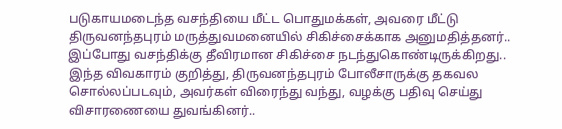படுகாயமடைந்த வசந்தியை மீட்ட பொதுமக்கள், அவரை மீட்டு திருவனந்தபுரம் மருத்துவமனையில் சிகிச்சைக்காக அனுமதித்தனர்.. இப்போது வசந்திக்கு தீவிரமான சிகிச்சை நடந்துகொண்டிருக்கிறது.. இந்த விவகாரம் குறித்து, திருவனந்தபுரம் போலீசாருக்கு தகவல சொல்லப்படவும், அவர்கள் விரைந்து வந்து, வழக்கு பதிவு செய்து விசாரணையை துவங்கினர்..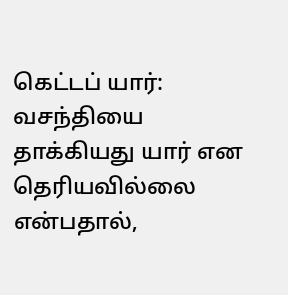கெட்டப் யார்: வசந்தியை தாக்கியது யார் என தெரியவில்லை என்பதால்,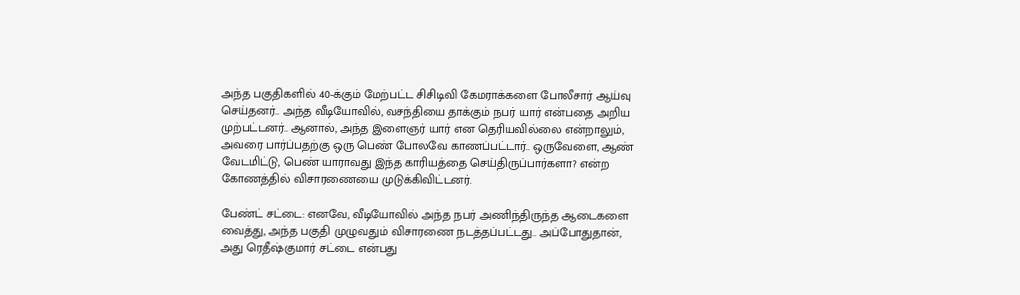அந்த பகுதிகளில் 40-க்கும் மேற்பட்ட சிசிடிவி கேமராக்களை போலீசார் ஆய்வு செய்தனர்.. அந்த வீடியோவில், வசந்தியை தாக்கும் நபர் யார் என்பதை அறிய முற்பட்டனர்.. ஆனால், அந்த இளைஞர் யார் என தெரியவில்லை என்றாலும், அவரை பார்ப்பதற்கு ஒரு பெண் போலவே காணப்பட்டார்.. ஒருவேளை, ஆண் வேடமிட்டு, பெண் யாராவது இந்த காரியத்தை செய்திருப்பார்களா? என்ற கோணத்தில் விசாரணையை முடுக்கிவிட்டனர்.

பேண்ட் சட்டை: எனவே, வீடியோவில் அந்த நபர் அணிந்திருந்த ஆடைகளை வைத்து, அந்த பகுதி முழுவதும் விசாரணை நடத்தப்பட்டது.. அப்போதுதான், அது ரெதீஷ்குமார் சட்டை என்பது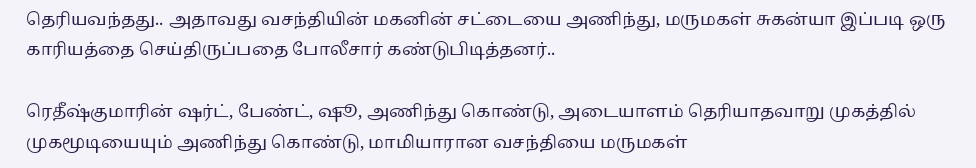தெரியவந்தது.. அதாவது வசந்தியின் மகனின் சட்டையை அணிந்து, மருமகள் சுகன்யா இப்படி ஒரு காரியத்தை செய்திருப்பதை போலீசார் கண்டுபிடித்தனர்..

ரெதீஷ்குமாரின் ஷர்ட், பேண்ட், ஷூ, அணிந்து கொண்டு, அடையாளம் தெரியாதவாறு முகத்தில் முகமூடியையும் அணிந்து கொண்டு, மாமியாரான வசந்தியை மருமகள்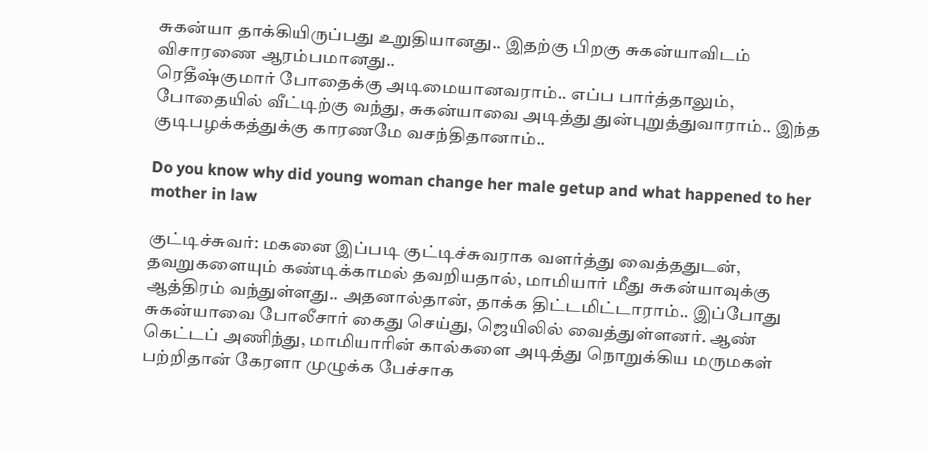சுகன்யா தாக்கியிருப்பது உறுதியானது.. இதற்கு பிறகு சுகன்யாவிடம் விசாரணை ஆரம்பமானது..
ரெதீஷ்குமார் போதைக்கு அடிமையானவராம்.. எப்ப பார்த்தாலும், போதையில் வீட்டிற்கு வந்து, சுகன்யாவை அடித்து துன்புறுத்துவாராம்.. இந்த குடிபழக்கத்துக்கு காரணமே வசந்திதானாம்..

Do you know why did young woman change her male getup and what happened to her mother in law

குட்டிச்சுவர்: மகனை இப்படி குட்டிச்சுவராக வளர்த்து வைத்ததுடன், தவறுகளையும் கண்டிக்காமல் தவறியதால், மாமியார் மீது சுகன்யாவுக்கு ஆத்திரம் வந்துள்ளது.. அதனால்தான், தாக்க திட்டமிட்டாராம்.. இப்போது சுகன்யாவை போலீசார் கைது செய்து, ஜெயிலில் வைத்துள்ளனர். ஆண் கெட்டப் அணிந்து, மாமியாரின் கால்களை அடித்து நொறுக்கிய மருமகள் பற்றிதான் கேரளா முழுக்க பேச்சாக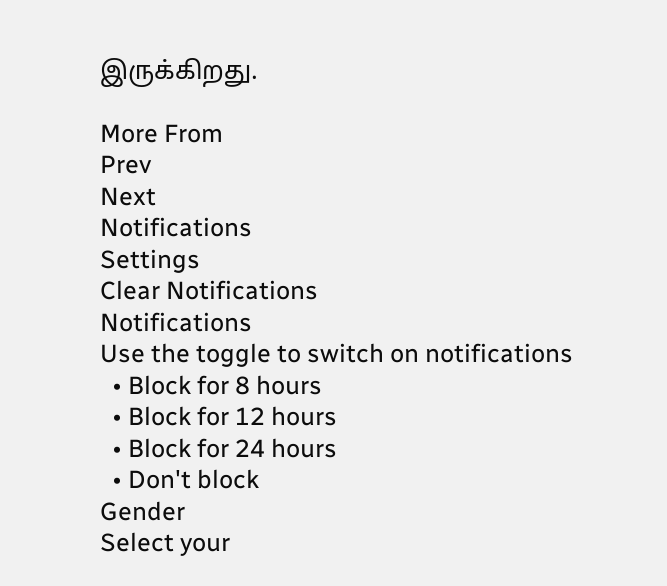இருக்கிறது.

More From
Prev
Next
Notifications
Settings
Clear Notifications
Notifications
Use the toggle to switch on notifications
  • Block for 8 hours
  • Block for 12 hours
  • Block for 24 hours
  • Don't block
Gender
Select your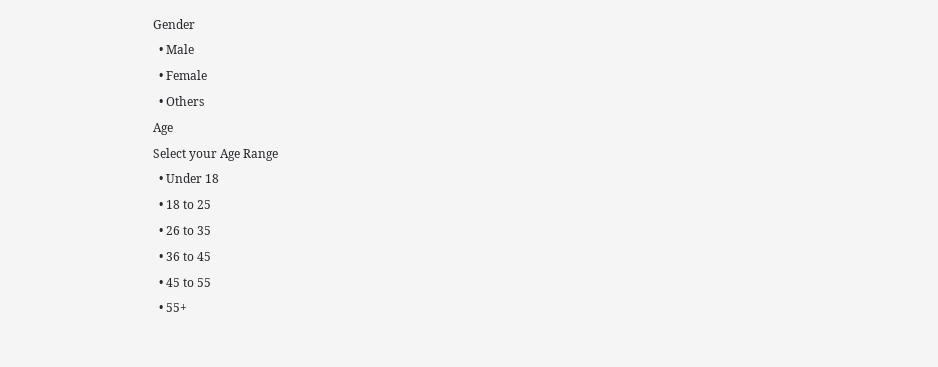Gender
  • Male
  • Female
  • Others
Age
Select your Age Range
  • Under 18
  • 18 to 25
  • 26 to 35
  • 36 to 45
  • 45 to 55
  • 55+